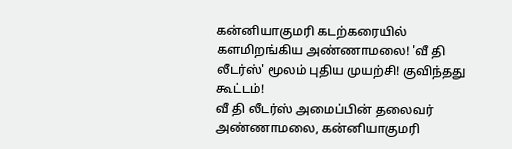கன்னியாகுமரி கடற்கரையில் களமிறங்கிய அண்ணாமலை! 'வீ தி லீடர்ஸ்' மூலம் புதிய முயற்சி! குவிந்தது கூட்டம்!
வீ தி லீடர்ஸ் அமைப்பின் தலைவர் அண்ணாமலை, கன்னியாகுமரி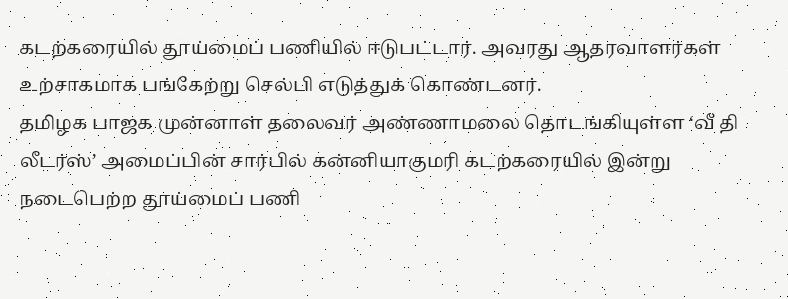கடற்கரையில் தூய்மைப் பணியில் ஈடுபட்டார். அவரது ஆதரவாளர்கள் உற்சாகமாக பங்கேற்று செல்பி எடுத்துக் கொண்டனர்.
தமிழக பாஜக முன்னாள் தலைவர் அண்ணாமலை தொடங்கியுள்ள ‘வீ தி லீடர்ஸ்’ அமைப்பின் சார்பில் கன்னியாகுமரி கடற்கரையில் இன்று நடைபெற்ற தூய்மைப் பணி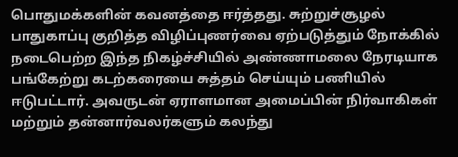பொதுமக்களின் கவனத்தை ஈர்த்தது. சுற்றுச்சூழல் பாதுகாப்பு குறித்த விழிப்புணர்வை ஏற்படுத்தும் நோக்கில் நடைபெற்ற இந்த நிகழ்ச்சியில் அண்ணாமலை நேரடியாக பங்கேற்று கடற்கரையை சுத்தம் செய்யும் பணியில் ஈடுபட்டார். அவருடன் ஏராளமான அமைப்பின் நிர்வாகிகள் மற்றும் தன்னார்வலர்களும் கலந்து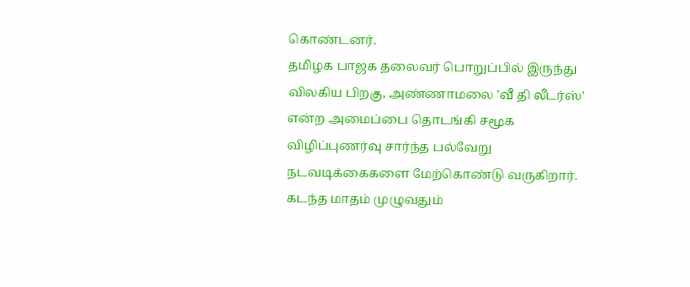கொண்டனர்.
தமிழக பாஜக தலைவர் பொறுப்பில் இருந்து விலகிய பிறகு, அண்ணாமலை 'வீ தி லீடர்ஸ்' என்ற அமைப்பை தொடங்கி சமூக விழிப்புணர்வு சார்ந்த பல்வேறு நடவடிக்கைகளை மேற்கொண்டு வருகிறார். கடந்த மாதம் முழுவதும்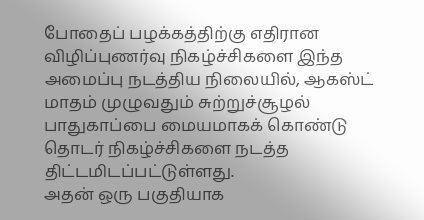போதைப் பழக்கத்திற்கு எதிரான விழிப்புணர்வு நிகழ்ச்சிகளை இந்த அமைப்பு நடத்திய நிலையில், ஆகஸ்ட் மாதம் முழுவதும் சுற்றுச்சூழல் பாதுகாப்பை மையமாகக் கொண்டு தொடர் நிகழ்ச்சிகளை நடத்த திட்டமிடப்பட்டுள்ளது.
அதன் ஒரு பகுதியாக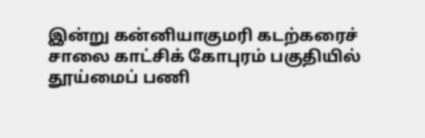இன்று கன்னியாகுமரி கடற்கரைச் சாலை காட்சிக் கோபுரம் பகுதியில் தூய்மைப் பணி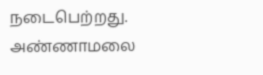நடைபெற்றது. அண்ணாமலை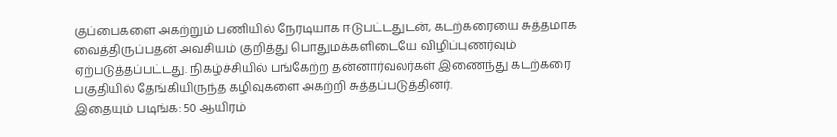குப்பைகளை அகற்றும் பணியில் நேரடியாக ஈடுபட்டதுடன், கடற்கரையை சுத்தமாக வைத்திருப்பதன் அவசியம் குறித்து பொதுமக்களிடையே விழிப்புணர்வும் ஏற்படுத்தப்பட்டது. நிகழ்ச்சியில் பங்கேற்ற தன்னார்வலர்கள் இணைந்து கடற்கரை பகுதியில் தேங்கியிருந்த கழிவுகளை அகற்றி சுத்தப்படுத்தினர்.
இதையும் படிங்க: 50 ஆயிரம்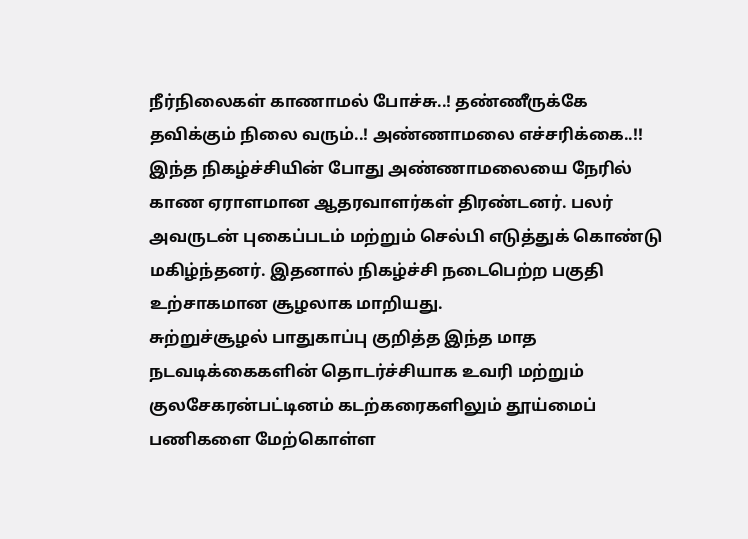நீர்நிலைகள் காணாமல் போச்சு..! தண்ணீருக்கே தவிக்கும் நிலை வரும்..! அண்ணாமலை எச்சரிக்கை..!!
இந்த நிகழ்ச்சியின் போது அண்ணாமலையை நேரில் காண ஏராளமான ஆதரவாளர்கள் திரண்டனர். பலர் அவருடன் புகைப்படம் மற்றும் செல்பி எடுத்துக் கொண்டு மகிழ்ந்தனர். இதனால் நிகழ்ச்சி நடைபெற்ற பகுதி உற்சாகமான சூழலாக மாறியது.
சுற்றுச்சூழல் பாதுகாப்பு குறித்த இந்த மாத நடவடிக்கைகளின் தொடர்ச்சியாக உவரி மற்றும் குலசேகரன்பட்டினம் கடற்கரைகளிலும் தூய்மைப் பணிகளை மேற்கொள்ள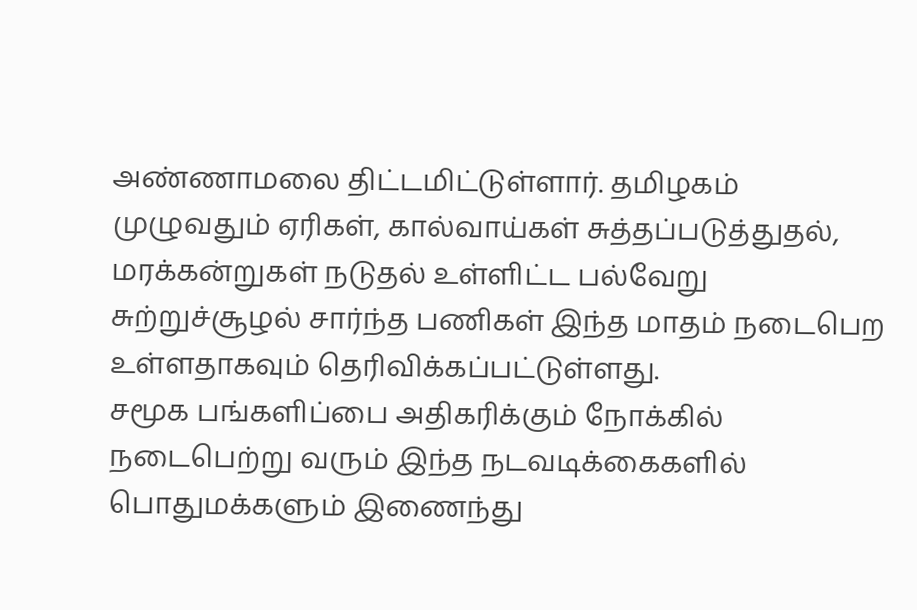அண்ணாமலை திட்டமிட்டுள்ளார். தமிழகம் முழுவதும் ஏரிகள், கால்வாய்கள் சுத்தப்படுத்துதல், மரக்கன்றுகள் நடுதல் உள்ளிட்ட பல்வேறு சுற்றுச்சூழல் சார்ந்த பணிகள் இந்த மாதம் நடைபெற உள்ளதாகவும் தெரிவிக்கப்பட்டுள்ளது.
சமூக பங்களிப்பை அதிகரிக்கும் நோக்கில் நடைபெற்று வரும் இந்த நடவடிக்கைகளில் பொதுமக்களும் இணைந்து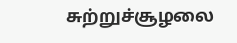சுற்றுச்சூழலை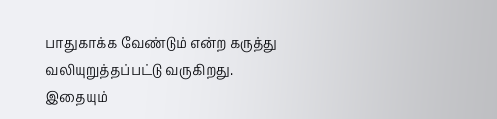பாதுகாக்க வேண்டும் என்ற கருத்து வலியுறுத்தப்பட்டு வருகிறது.
இதையும்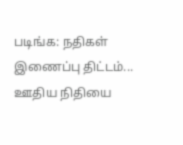படிங்க: நதிகள் இணைப்பு திட்டம்... ஊதிய நிதியை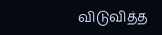விடுவித்த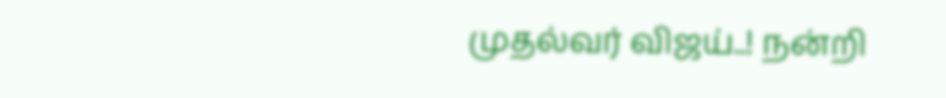முதல்வர் விஜய்..! நன்றி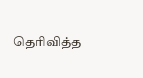தெரிவித்த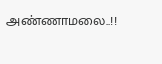அண்ணாமலை..!!